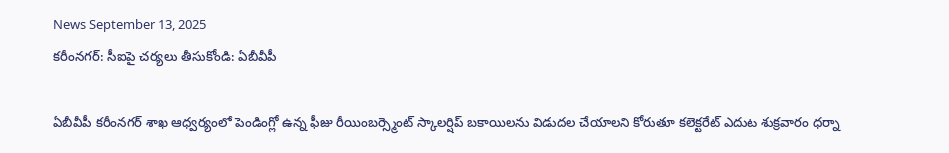News September 13, 2025
కరీంనగర్: సీఐపై చర్యలు తీసుకోండి: ఏబీవీపీ

ఏబీవీపీ కరీంనగర్ శాఖ ఆధ్వర్యంలో పెండింగ్లో ఉన్న ఫీజు రీయింబర్స్మెంట్ స్కాలర్షిప్ బకాయిలను విడుదల చేయాలని కోరుతూ కలెక్టరేట్ ఎదుట శుక్రవారం ధర్నా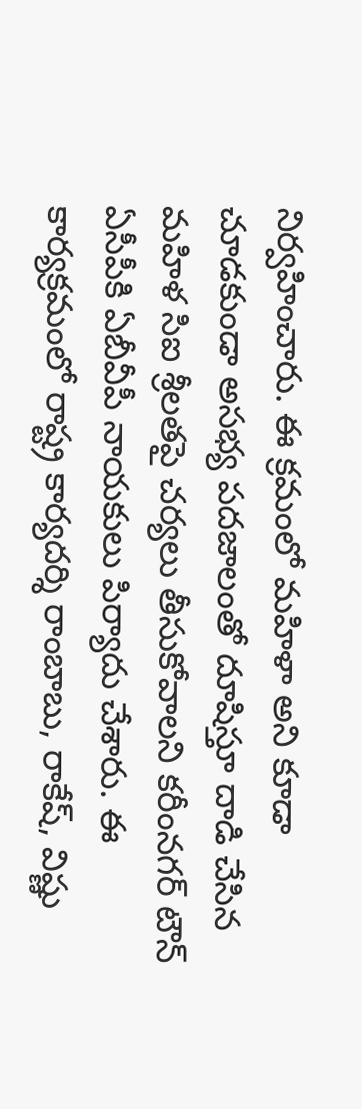నిర్వహించారు. ఈ క్రమంలో మహిళా అని కూడా చూడకుండా అసభ్య పదజాలంతో దూషిస్తూ దాడి చేసిన మహిళ సిఐ శ్రీలతపై చర్యలు తీసుకోవాలని కరీంనగర్ టౌన్ ఏసీపీకి ఏబీవీపీ నాయకులు పిర్యాదు చేశారు. ఈ కార్యక్రమంలో రాష్ట్ర కార్యదర్శి రాంబాబు, రాకేష్, విష్ణు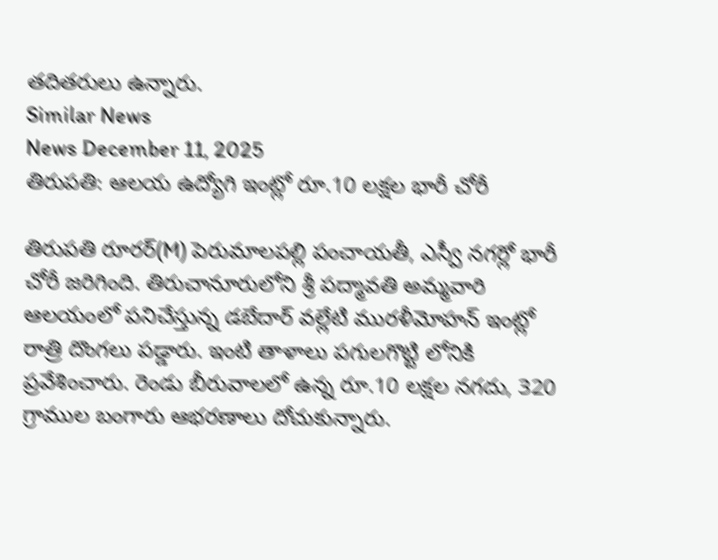తదితరులు ఉన్నారు.
Similar News
News December 11, 2025
తిరుపతి: ఆలయ ఉద్యోగి ఇంట్లో రూ.10 లక్షల భారీ చోరీ

తిరుపతి రూరర్(M) పెరుమాలపల్లి పంచాయతీ, ఎస్వీ నగర్లో భారీ చోరీ జరిగింది. తిరుచానూరులోని శ్రీ పద్మావతి అమ్మవారి ఆలయంలో పనిచేస్తున్న డబేదార్ వల్లేటి మురళీమోహన్ ఇంట్లో రాత్రి దొంగలు పడ్డారు. ఇంటి తాళాలు పగులగొట్టి లోనికి ప్రవేశించారు. రెండు బీరువాలలో ఉన్న రూ.10 లక్షల నగదు, 320 గ్రాముల బంగారు ఆభరణాలు దోచుకున్నారు.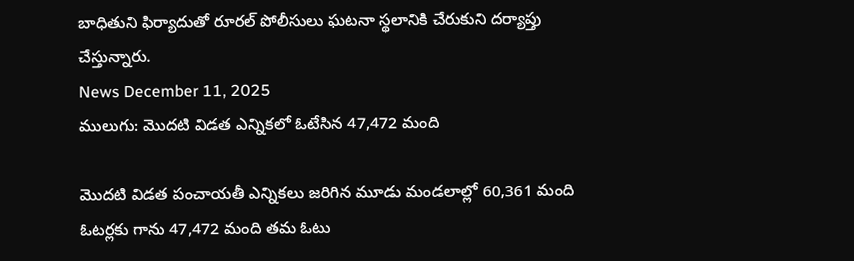బాధితుని ఫిర్యాదుతో రూరల్ పోలీసులు ఘటనా స్థలానికి చేరుకుని దర్యాప్తు చేస్తున్నారు.
News December 11, 2025
ములుగు: మొదటి విడత ఎన్నికలో ఓటేసిన 47,472 మంది

మొదటి విడత పంచాయతీ ఎన్నికలు జరిగిన మూడు మండలాల్లో 60,361 మంది ఓటర్లకు గాను 47,472 మంది తమ ఓటు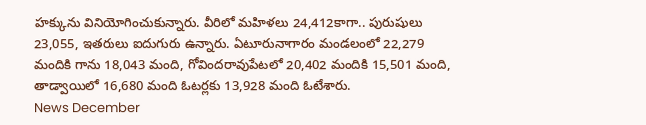హక్కును వినియోగించుకున్నారు. వీరిలో మహిళలు 24,412కాగా.. పురుషులు 23,055, ఇతరులు ఐదుగురు ఉన్నారు. ఏటూరునాగారం మండలంలో 22,279 మందికి గాను 18,043 మంది, గోవిందరావుపేటలో 20,402 మందికి 15,501 మంది, తాడ్వాయిలో 16,680 మంది ఓటర్లకు 13,928 మంది ఓటేశారు.
News December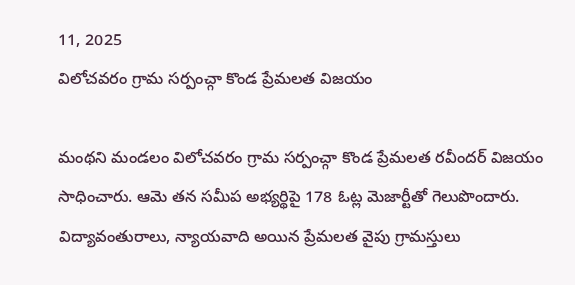11, 2025
విలోచవరం గ్రామ సర్పంచ్గా కొండ ప్రేమలత విజయం

మంథని మండలం విలోచవరం గ్రామ సర్పంచ్గా కొండ ప్రేమలత రవీందర్ విజయం సాధించారు. ఆమె తన సమీప అభ్యర్థిపై 178 ఓట్ల మెజార్టీతో గెలుపొందారు. విద్యావంతురాలు, న్యాయవాది అయిన ప్రేమలత వైపు గ్రామస్తులు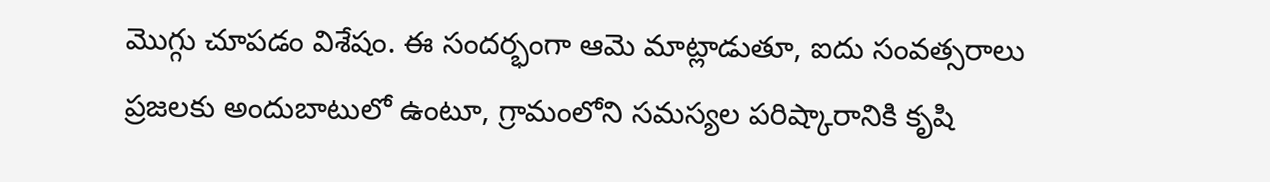మొగ్గు చూపడం విశేషం. ఈ సందర్భంగా ఆమె మాట్లాడుతూ, ఐదు సంవత్సరాలు ప్రజలకు అందుబాటులో ఉంటూ, గ్రామంలోని సమస్యల పరిష్కారానికి కృషి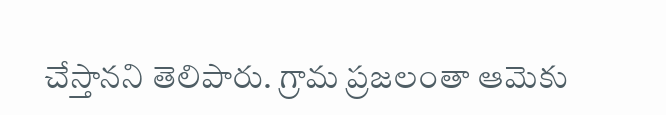చేస్తానని తెలిపారు. గ్రామ ప్రజలంతా ఆమెకు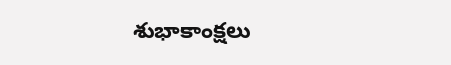శుభాకాంక్షలు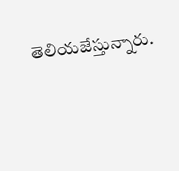తెలియజేస్తున్నారు.